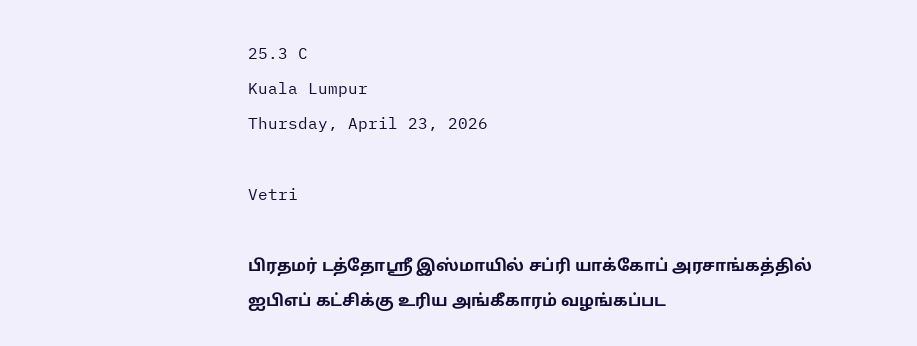25.3 C
Kuala Lumpur
Thursday, April 23, 2026

Vetri

பிரதமர் டத்தோஸ்ரீ இஸ்மாயில் சப்ரி யாக்கோப் அரசாங்கத்தில் ஐபிஎப் கட்சிக்கு உரிய அங்கீகாரம் வழங்கப்பட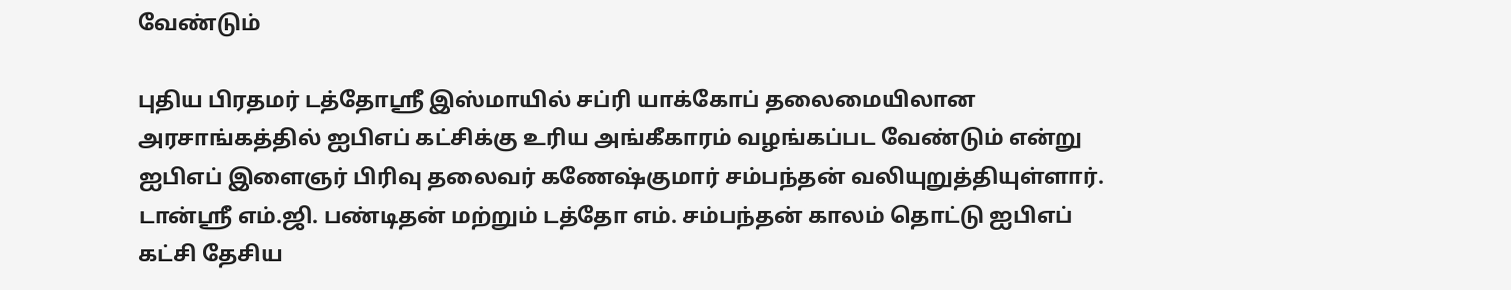வேண்டும்

புதிய பிரதமர் டத்தோஸ்ரீ இஸ்மாயில் சப்ரி யாக்கோப் தலைமையிலான அரசாங்கத்தில் ஐபிஎப் கட்சிக்கு உரிய அங்கீகாரம் வழங்கப்பட வேண்டும் என்று ஐபிஎப் இளைஞர் பிரிவு தலைவர் கணேஷ்குமார் சம்பந்தன் வலியுறுத்தியுள்ளார்.
டான்ஸ்ரீ எம்.ஜி. பண்டிதன் மற்றும் டத்தோ எம். சம்பந்தன் காலம் தொட்டு ஐபிஎப் கட்சி தேசிய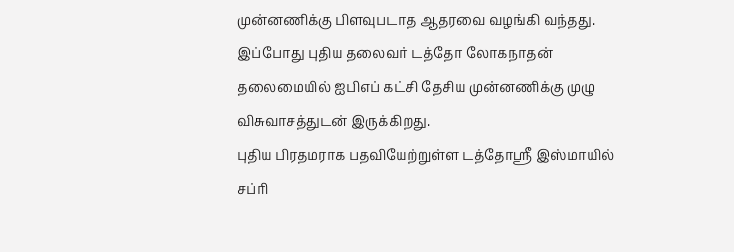முன்னணிக்கு பிளவுபடாத ஆதரவை வழங்கி வந்தது.
இப்போது புதிய தலைவர் டத்தோ லோகநாதன் தலைமையில் ஐபிஎப் கட்சி தேசிய முன்னணிக்கு முழு விசுவாசத்துடன் இருக்கிறது.
புதிய பிரதமராக பதவியேற்றுள்ள டத்தோஸ்ரீ இஸ்மாயில் சப்ரி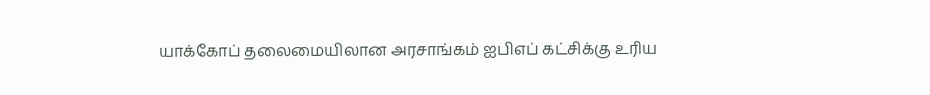யாக்கோப் தலைமையிலான அரசாங்கம் ஐபிஎப் கட்சிக்கு உரிய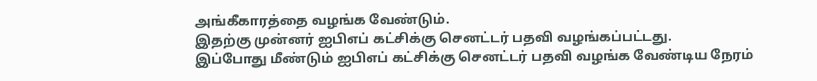அங்கீகாரத்தை வழங்க வேண்டும்.
இதற்கு முன்னர் ஐபிஎப் கட்சிக்கு செனட்டர் பதவி வழங்கப்பட்டது.
இப்போது மீண்டும் ஐபிஎப் கட்சிக்கு செனட்டர் பதவி வழங்க வேண்டிய நேரம்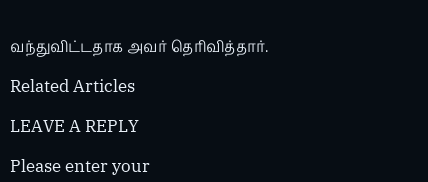வந்துவிட்டதாக அவர் தெரிவித்தார்.

Related Articles

LEAVE A REPLY

Please enter your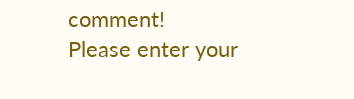comment!
Please enter your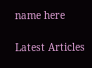name here

Latest Articles